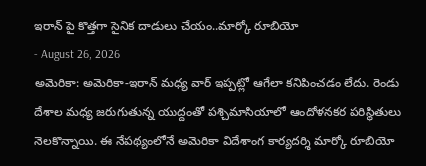ఇరాన్ పై కొత్తగా సైనిక దాడులు చేయం..మార్కో రూబియో
- August 26, 2026
అమెరికా: అమెరికా-ఇరాన్ మధ్య వార్ ఇప్పట్లో ఆగేలా కనిపించడం లేదు. రెండు దేశాల మధ్య జరుగుతున్న యుద్దంతో పశ్చిమాసియాలో ఆందోళనకర పరిస్థితులు నెలకొన్నాయి. ఈ నేపథ్యంలోనే అమెరికా విదేశాంగ కార్యదర్శి మార్కో రూబియో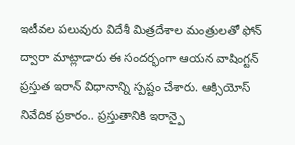ఇటీవల పలువురు విదేశీ మిత్రదేశాల మంత్రులతో ఫోన్ ద్వారా మాట్లాడారు ఈ సందర్భంగా ఆయన వాషింగ్టన్ ప్రస్తుత ఇరాన్ విధానాన్ని స్పష్టం చేశారు. ఆక్సియోస్ నివేదిక ప్రకారం.. ప్రస్తుతానికి ఇరాన్పై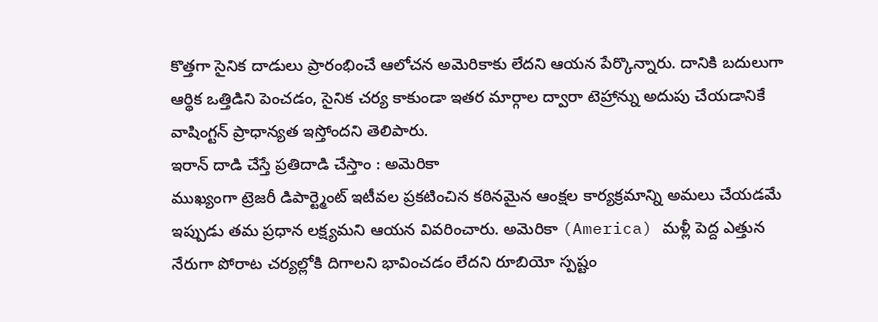కొత్తగా సైనిక దాడులు ప్రారంభించే ఆలోచన అమెరికాకు లేదని ఆయన పేర్కొన్నారు. దానికి బదులుగా ఆర్థిక ఒత్తిడిని పెంచడం, సైనిక చర్య కాకుండా ఇతర మార్గాల ద్వారా టెహ్రాన్ను అదుపు చేయడానికే వాషింగ్టన్ ప్రాధాన్యత ఇస్తోందని తెలిపారు.
ఇరాన్ దాడి చేస్తే ప్రతిదాడి చేస్తాం : అమెరికా
ముఖ్యంగా ట్రెజరీ డిపార్ట్మెంట్ ఇటీవల ప్రకటించిన కఠినమైన ఆంక్షల కార్యక్రమాన్ని అమలు చేయడమే ఇప్పుడు తమ ప్రధాన లక్ష్యమని ఆయన వివరించారు. అమెరికా (America) మళ్లీ పెద్ద ఎత్తున నేరుగా పోరాట చర్యల్లోకి దిగాలని భావించడం లేదని రూబియో స్పష్టం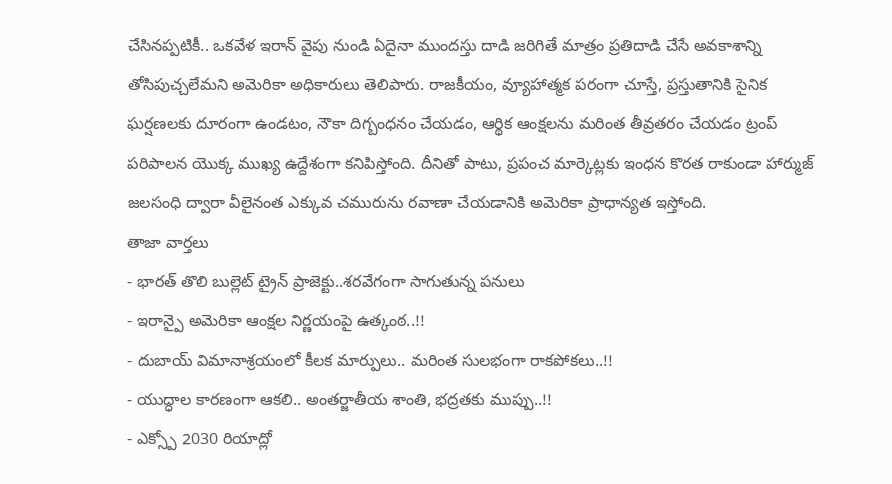చేసినప్పటికీ.. ఒకవేళ ఇరాన్ వైపు నుండి ఏదైనా ముందస్తు దాడి జరిగితే మాత్రం ప్రతిదాడి చేసే అవకాశాన్ని తోసిపుచ్చలేమని అమెరికా అధికారులు తెలిపారు. రాజకీయం, వ్యూహాత్మక పరంగా చూస్తే, ప్రస్తుతానికి సైనిక ఘర్షణలకు దూరంగా ఉండటం, నౌకా దిగ్బంధనం చేయడం, ఆర్థిక ఆంక్షలను మరింత తీవ్రతరం చేయడం ట్రంప్ పరిపాలన యొక్క ముఖ్య ఉద్దేశంగా కనిపిస్తోంది. దీనితో పాటు, ప్రపంచ మార్కెట్లకు ఇంధన కొరత రాకుండా హార్ముజ్ జలసంధి ద్వారా వీలైనంత ఎక్కువ చమురును రవాణా చేయడానికి అమెరికా ప్రాధాన్యత ఇస్తోంది.
తాజా వార్తలు
- భారత్ తొలి బుల్లెట్ ట్రైన్ ప్రాజెక్టు..శరవేగంగా సాగుతున్న పనులు
- ఇరాన్పై అమెరికా ఆంక్షల నిర్ణయంపై ఉత్కంఠ..!!
- దుబాయ్ విమానాశ్రయంలో కీలక మార్పులు.. మరింత సులభంగా రాకపోకలు..!!
- యుద్ధాల కారణంగా ఆకలి.. అంతర్జాతీయ శాంతి, భద్రతకు ముప్పు..!!
- ఎక్స్పో 2030 రియాద్లో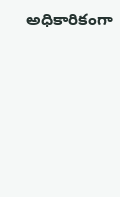అధికారికంగా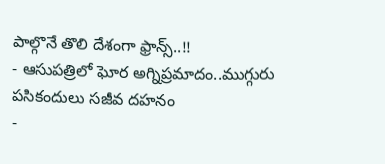పాల్గొనే తొలి దేశంగా ఫ్రాన్స్..!!
- ఆసుపత్రిలో ఘోర అగ్నిప్రమాదం..ముగ్గురు పసికందులు సజీవ దహనం
-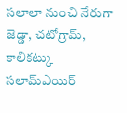సలాలా నుంచి నేరుగా జెడ్డా, చటోగ్రామ్, కాలికట్కు సలామ్ఎయిర్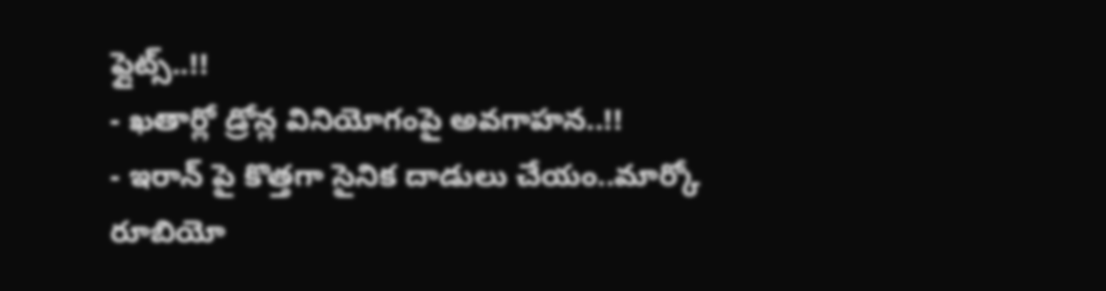ఫ్లైట్స్..!!
- ఖతార్లో డ్రోన్ల వినియోగంపై అవగాహన..!!
- ఇరాన్ పై కొత్తగా సైనిక దాడులు చేయం..మార్కో రూబియో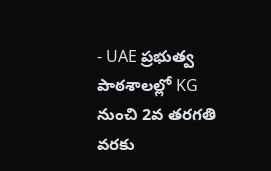- UAE ప్రభుత్వ పాఠశాలల్లో KG నుంచి 2వ తరగతి వరకు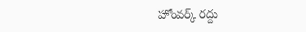హోంవర్క్ రద్దు